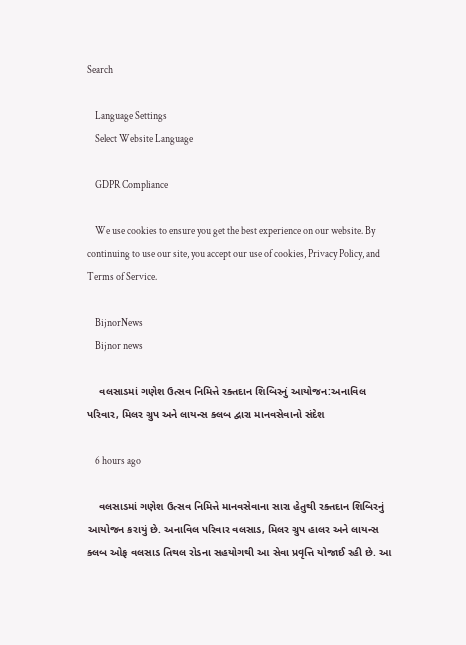Search

    Language Settings
    Select Website Language

    GDPR Compliance

    We use cookies to ensure you get the best experience on our website. By continuing to use our site, you accept our use of cookies, Privacy Policy, and Terms of Service.

    BijnorNews
    Bijnor news

    વલસાડમાં ગણેશ ઉત્સવ નિમિત્તે રક્તદાન શિબિરનું આયોજન:અનાવિલ પરિવાર, મિલર ગ્રુપ અને લાયન્સ ક્લબ દ્વારા માનવસેવાનો સંદેશ

    6 hours ago

    વલસાડમાં ગણેશ ઉત્સવ નિમિત્તે માનવસેવાના સારા હેતુથી રક્તદાન શિબિરનું આયોજન કરાયું છે. અનાવિલ પરિવાર વલસાડ, મિલર ગ્રુપ હાલર અને લાયન્સ ક્લબ ઓફ વલસાડ તિથલ રોડના સહયોગથી આ સેવા પ્રવૃત્તિ યોજાઈ રહી છે. આ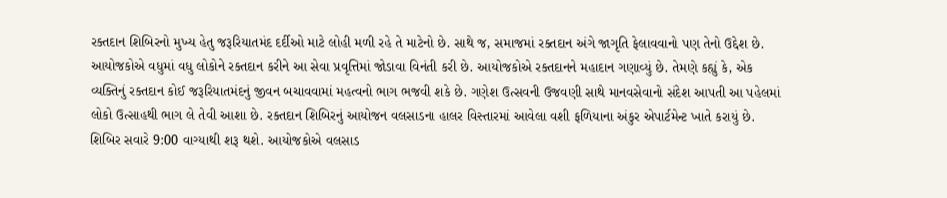રક્તદાન શિબિરનો મુખ્ય હેતુ જરૂરિયાતમંદ દર્દીઓ માટે લોહી મળી રહે તે માટેનો છે. સાથે જ, સમાજમાં રક્તદાન અંગે જાગૃતિ ફેલાવવાનો પણ તેનો ઉદ્દેશ છે. આયોજકોએ વધુમાં વધુ લોકોને રક્તદાન કરીને આ સેવા પ્રવૃત્તિમાં જોડાવા વિનંતી કરી છે. આયોજકોએ રક્તદાનને મહાદાન ગણાવ્યું છે. તેમણે કહ્યું કે, એક વ્યક્તિનું રક્તદાન કોઈ જરૂરિયાતમંદનું જીવન બચાવવામાં મહત્વનો ભાગ ભજવી શકે છે. ગણેશ ઉત્સવની ઉજવણી સાથે માનવસેવાનો સંદેશ આપતી આ પહેલમાં લોકો ઉત્સાહથી ભાગ લે તેવી આશા છે. રક્તદાન શિબિરનું આયોજન વલસાડના હાલર વિસ્તારમાં આવેલા વશી ફળિયાના અંકુર એપાર્ટમેન્ટ ખાતે કરાયું છે. શિબિર સવારે 9:00 વાગ્યાથી શરૂ થશે. આયોજકોએ વલસાડ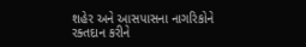શહેર અને આસપાસના નાગરિકોને રક્તદાન કરીને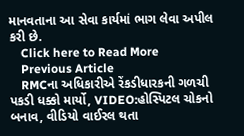માનવતાના આ સેવા કાર્યમાં ભાગ લેવા અપીલ કરી છે.
    Click here to Read More
    Previous Article
    RMCના અધિકારીએ રેંકડીધારકની ગળચી પકડી ધક્કો માર્યો, VIDEO:હોસ્પિટલ ચોકનો બનાવ, વીડિયો વાઈરલ થતા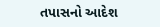તપાસનો આદેશ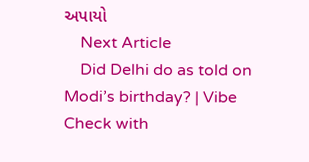અપાયો
    Next Article
    Did Delhi do as told on Modi’s birthday? | Vibe Check with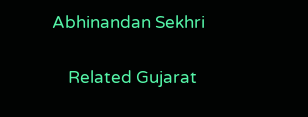Abhinandan Sekhri

    Related Gujarat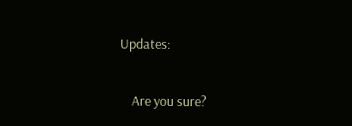Updates:

    Are you sure?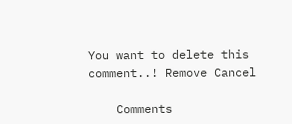You want to delete this comment..! Remove Cancel

    Comments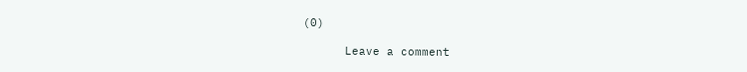(0)

      Leave a comment